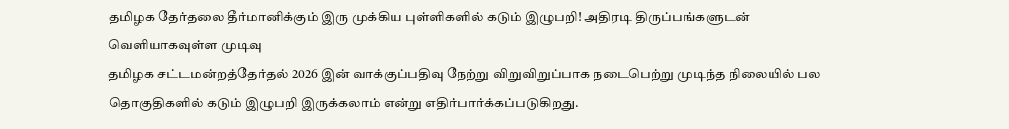தமிழக தேர்தலை தீர்மானிக்கும் இரு முக்கிய புள்ளிகளில் கடும் இழுபறி! அதிரடி திருப்பங்களுடன் வெளியாகவுள்ள முடிவு
தமிழக சட்டமன்றத்தேர்தல் 2026 இன் வாக்குப்பதிவு நேற்று விறுவிறுப்பாக நடைபெற்று முடிந்த நிலையில் பல தொகுதிகளில் கடும் இழுபறி இருக்கலாம் என்று எதிர்பார்க்கப்படுகிறது.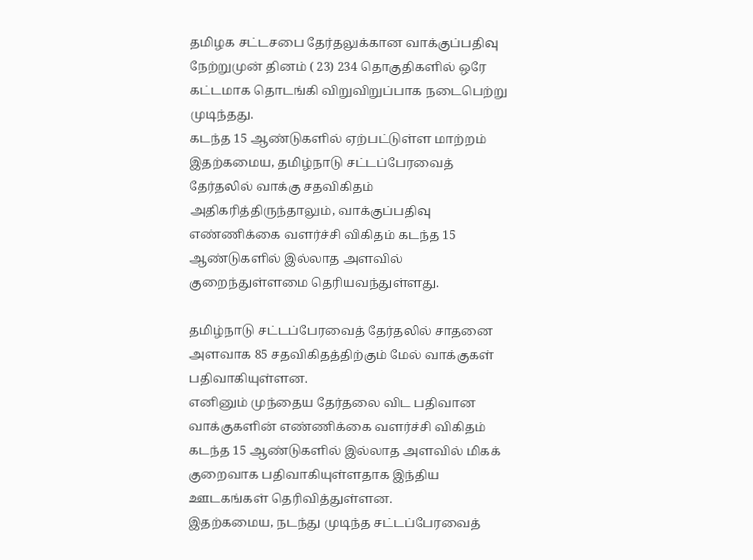தமிழக சட்டசபை தேர்தலுக்கான வாக்குப்பதிவு நேற்றுமுன் தினம் ( 23) 234 தொகுதிகளில் ஒரே கட்டமாக தொடங்கி விறுவிறுப்பாக நடைபெற்று முடிந்தது.
கடந்த 15 ஆண்டுகளில் ஏற்பட்டுள்ள மாற்றம்
இதற்கமைய, தமிழ்நாடு சட்டப்பேரவைத் தேர்தலில் வாக்கு சதவிகிதம் அதிகரித்திருந்தாலும், வாக்குப்பதிவு எண்ணிக்கை வளர்ச்சி விகிதம் கடந்த 15 ஆண்டுகளில் இல்லாத அளவில் குறைந்துள்ளமை தெரியவந்துள்ளது.

தமிழ்நாடு சட்டப்பேரவைத் தேர்தலில் சாதனை அளவாக 85 சதவிகிதத்திற்கும் மேல் வாக்குகள் பதிவாகியுள்ளன.
எனினும் முந்தைய தேர்தலை விட பதிவான வாக்குகளின் எண்ணிக்கை வளர்ச்சி விகிதம் கடந்த 15 ஆண்டுகளில் இல்லாத அளவில் மிகக் குறைவாக பதிவாகியுள்ளதாக இந்திய ஊடகங்கள் தெரிவித்துள்ளன.
இதற்கமைய, நடந்து முடிந்த சட்டப்பேரவைத்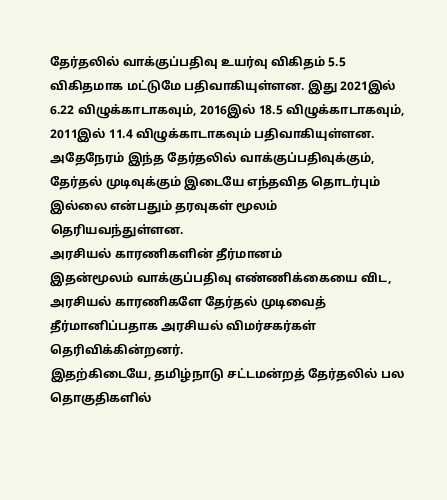தேர்தலில் வாக்குப்பதிவு உயர்வு விகிதம் 5.5 விகிதமாக மட்டுமே பதிவாகியுள்ளன. இது 2021இல் 6.22 விழுக்காடாகவும், 2016இல் 18.5 விழுக்காடாகவும், 2011இல் 11.4 விழுக்காடாகவும் பதிவாகியுள்ளன.
அதேநேரம் இந்த தேர்தலில் வாக்குப்பதிவுக்கும், தேர்தல் முடிவுக்கும் இடையே எந்தவித தொடர்பும் இல்லை என்பதும் தரவுகள் மூலம் தெரியவந்துள்ளன.
அரசியல் காரணிகளின் தீர்மானம்
இதன்மூலம் வாக்குப்பதிவு எண்ணிக்கையை விட, அரசியல் காரணிகளே தேர்தல் முடிவைத் தீர்மானிப்பதாக அரசியல் விமர்சகர்கள் தெரிவிக்கின்றனர்.
இதற்கிடையே, தமிழ்நாடு சட்டமன்றத் தேர்தலில் பல தொகுதிகளில்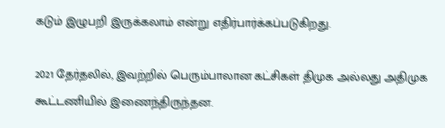கடும் இழுபறி இருக்கலாம் என்று எதிர்பார்க்கப்படுகிறது.

2021 தேர்தலில், இவற்றில் பெரும்பாலான கட்சிகள் திமுக அல்லது அதிமுக கூட்டணியில் இணைந்திருந்தன.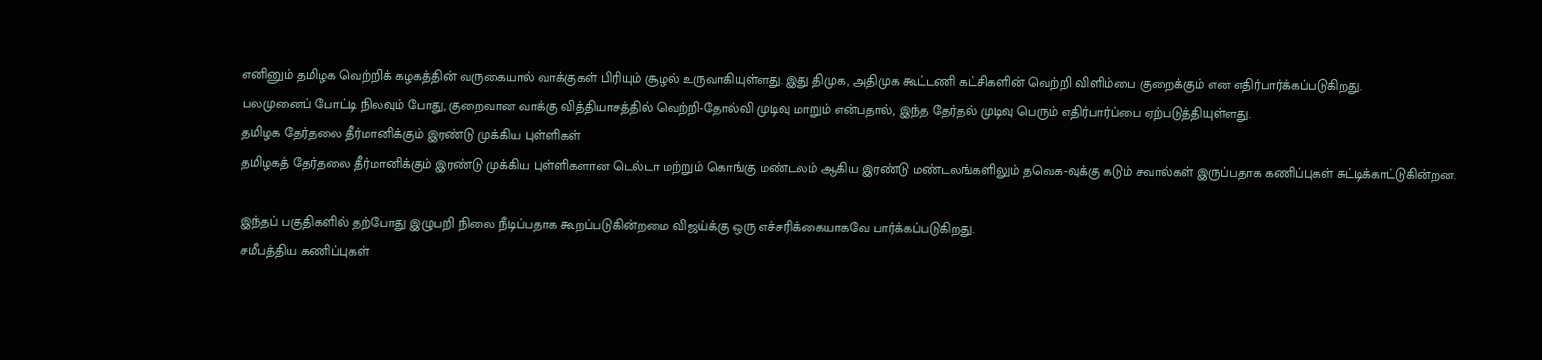எனினும் தமிழக வெற்றிக் கழகத்தின் வருகையால் வாக்குகள் பிரியும் சூழல் உருவாகியுள்ளது. இது திமுக, அதிமுக கூட்டணி கட்சிகளின் வெற்றி விளிம்பை குறைக்கும் என எதிர்பார்க்கப்படுகிறது.
பலமுனைப் போட்டி நிலவும் போது, குறைவான வாக்கு வித்தியாசத்தில் வெற்றி-தோல்வி முடிவு மாறும் என்பதால், இந்த தேர்தல் முடிவு பெரும் எதிர்பார்ப்பை ஏற்படுத்தியுள்ளது.
தமிழக தேர்தலை தீர்மானிக்கும் இரண்டு முக்கிய புள்ளிகள்
தமிழகத் தேர்தலை தீர்மானிக்கும் இரண்டு முக்கிய புள்ளிகளான டெல்டா மற்றும் கொங்கு மண்டலம் ஆகிய இரண்டு மண்டலங்களிலும் தவெக-வுக்கு கடும் சவால்கள் இருப்பதாக கணிப்புகள் சுட்டிக்காட்டுகின்றன.

இந்தப் பகுதிகளில் தற்போது இழுபறி நிலை நீடிப்பதாக கூறப்படுகின்றமை விஜய்க்கு ஒரு எச்சரிக்கையாகவே பார்க்கப்படுகிறது.
சமீபத்திய கணிப்புகள்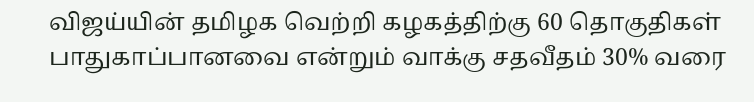விஜய்யின் தமிழக வெற்றி கழகத்திற்கு 60 தொகுதிகள் பாதுகாப்பானவை என்றும் வாக்கு சதவீதம் 30% வரை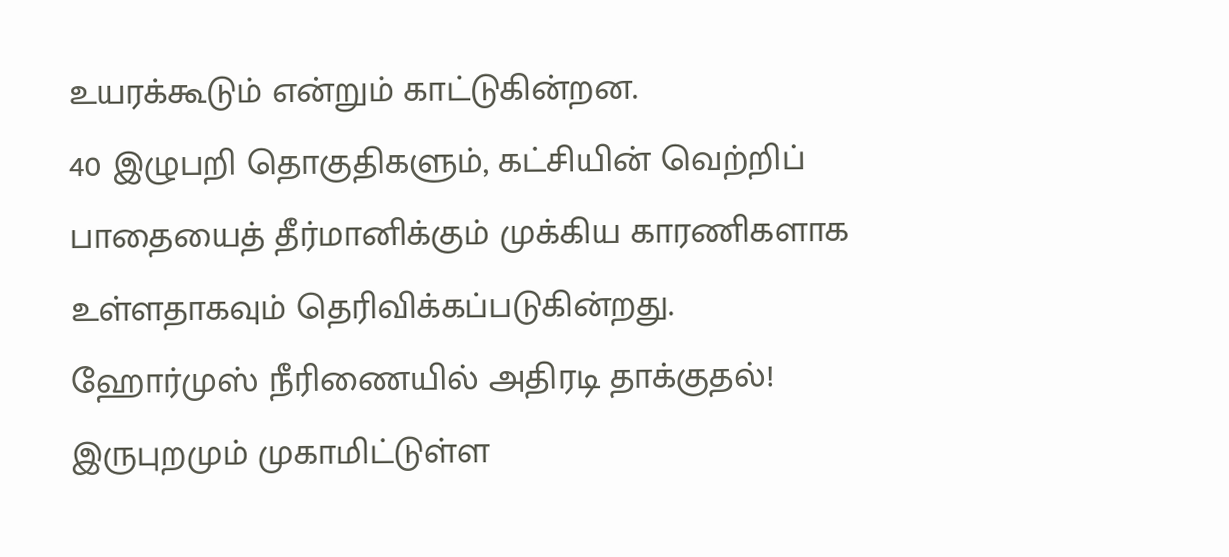உயரக்கூடும் என்றும் காட்டுகின்றன.
40 இழுபறி தொகுதிகளும், கட்சியின் வெற்றிப் பாதையைத் தீர்மானிக்கும் முக்கிய காரணிகளாக உள்ளதாகவும் தெரிவிக்கப்படுகின்றது.
ஹோர்முஸ் நீரிணையில் அதிரடி தாக்குதல்! இருபுறமும் முகாமிட்டுள்ள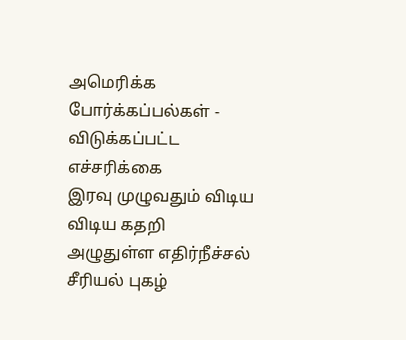அமெரிக்க போர்க்கப்பல்கள் - விடுக்கப்பட்ட எச்சரிக்கை
இரவு முழுவதும் விடிய விடிய கதறி அழுதுள்ள எதிர்நீச்சல் சீரியல் புகழ்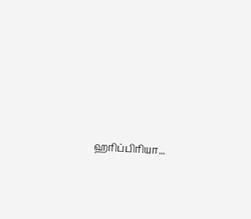ஹரிப்பிரியா...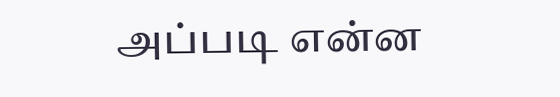அப்படி என்ன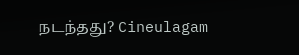நடந்தது? Cineulagam